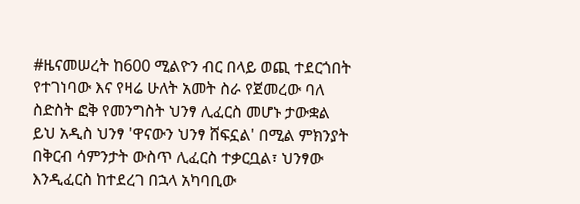#ዜናመሠረት ከ600 ሚልዮን ብር በላይ ወጪ ተደርጎበት የተገነባው እና የዛሬ ሁለት አመት ስራ የጀመረው ባለ ስድስት ፎቅ የመንግስት ህንፃ ሊፈርስ መሆኑ ታውቋል
ይህ አዲስ ህንፃ 'ዋናውን ህንፃ ሸፍኗል' በሚል ምክንያት በቅርብ ሳምንታት ውስጥ ሊፈርስ ተቃርቧል፣ ህንፃው እንዲፈርስ ከተደረገ በኋላ አካባቢው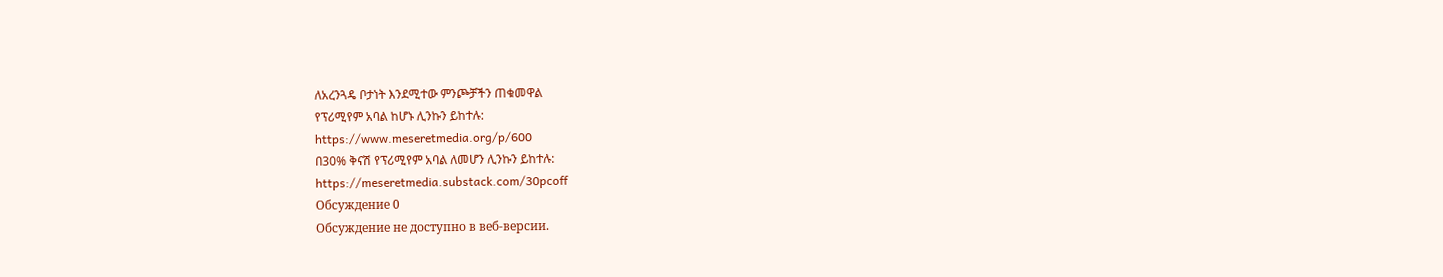ለአረንጓዴ ቦታነት እንደሚተው ምንጮቻችን ጠቁመዋል
የፕሪሚየም አባል ከሆኑ ሊንኩን ይከተሉ:
https://www.meseretmedia.org/p/600
በ30% ቅናሽ የፕሪሚየም አባል ለመሆን ሊንኩን ይከተሉ:
https://meseretmedia.substack.com/30pcoff
Обсуждение 0
Обсуждение не доступно в веб-версии.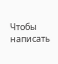Чтобы написать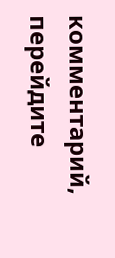комментарий, перейдите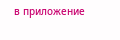в приложение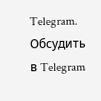Telegram.
Обсудить в Telegram